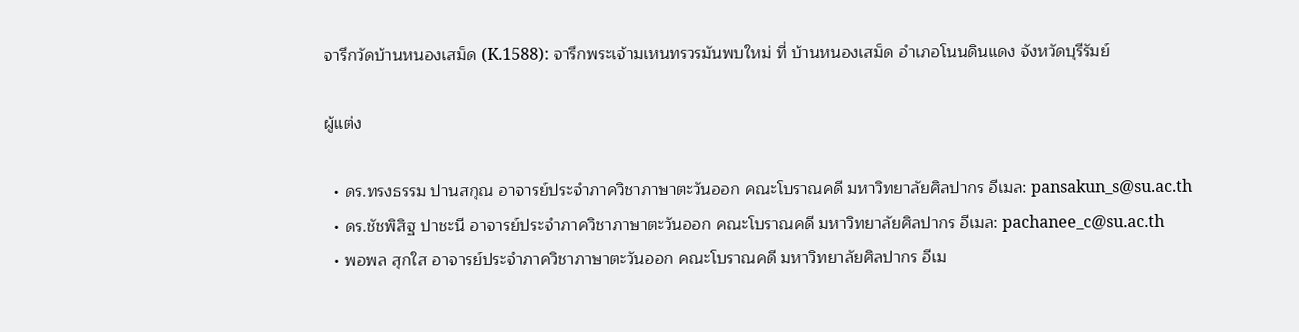จารึกวัดบ้านหนองเสม็ด (K.1588): จารึกพระเจ้ามเหนทรวรมันพบใหม่ ที่ บ้านหนองเสม็ด อำเภอโนนดินแดง จังหวัดบุรีรัมย์

ผู้แต่ง

  • ดร.ทรงธรรม ปานสกุณ อาจารย์ประจำภาควิชาภาษาตะวันออก คณะโบราณคดี มหาวิทยาลัยศิลปากร อีเมล: pansakun_s@su.ac.th
  • ดร.ชัชพิสิฐ ปาชะนี อาจารย์ประจำภาควิชาภาษาตะวันออก คณะโบราณคดี มหาวิทยาลัยศิลปากร อีเมล: pachanee_c@su.ac.th
  • พอพล สุกใส อาจารย์ประจำภาควิชาภาษาตะวันออก คณะโบราณคดี มหาวิทยาลัยศิลปากร อีเม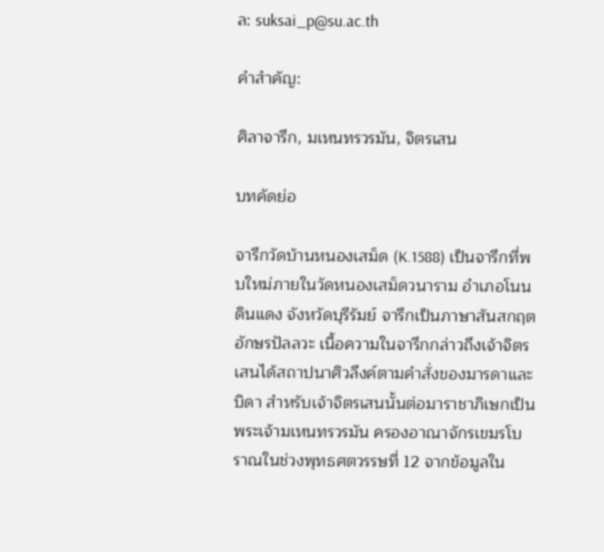ล: suksai_p@su.ac.th

คำสำคัญ:

ศิลาจารึก, มเหนทรวรมัน, จิตรเสน

บทคัดย่อ

จารึกวัดบ้านหนองเสม็ด (K.1588) เป็นจารึกที่พบใหม่ภายในวัดหนองเสม็ดวนาราม อำเภอโนนดินแดง จังหวัดบุรีรัมย์ จารึกเป็นภาษาสันสกฤต อักษรปัลลวะ เนื้อความในจารึกกล่าวถึงเจ้าจิตรเสนได้สถาปนาศิวลึงค์ตามคำสั่งของมารดาและบิดา สำหรับเจ้าจิตรเสนนั้นต่อมาราชาภิเษกเป็นพระเจ้ามเหนทรวรมัน ครองอาณาจักรเขมรโบราณในช่วงพุทธศตวรรษที่ 12 จากข้อมูลใน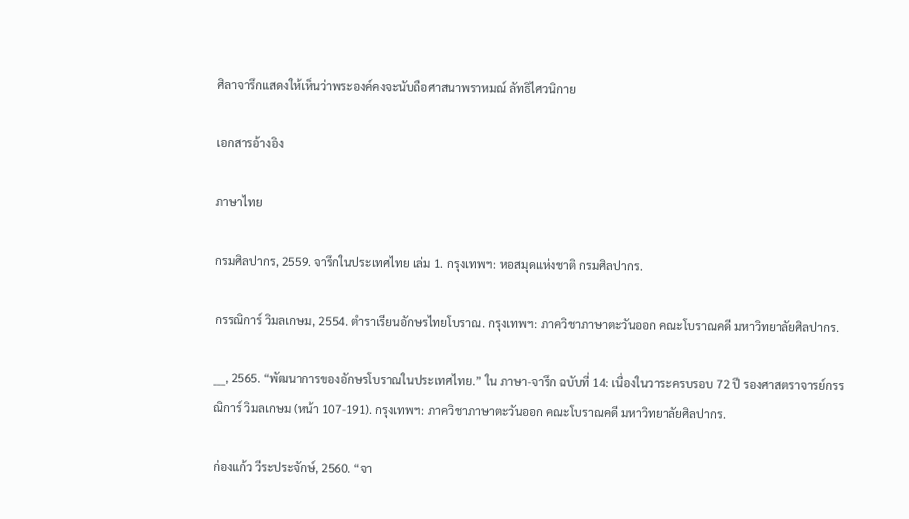ศิลาจารึกแสดงให้เห็นว่าพระองค์คงจะนับถือศาสนาพราหมณ์ ลัทธิไศวนิกาย

เอกสารอ้างอิง

ภาษาไทย

กรมศิลปากร, 2559. จารึกในประเทศไทย เล่ม 1. กรุงเทพฯ: หอสมุดแห่งชาติ กรมศิลปากร.

กรรณิการ์ วิมลเกษม, 2554. ตำราเรียนอักษรไทยโบราณ. กรุงเทพฯ: ภาควิชาภาษาตะวันออก คณะโบราณคดี มหาวิทยาลัยศิลปากร.

___, 2565. “พัฒนาการของอักษรโบราณในประเทศไทย.” ใน ภาษา-จารึก ฉบับที่ 14: เนื่องในวาระครบรอบ 72 ปี รองศาสตราจารย์กรรณิการ์ วิมลเกษม (หน้า 107-191). กรุงเทพฯ: ภาควิชาภาษาตะวันออก คณะโบราณคดี มหาวิทยาลัยศิลปากร.

ก่องแก้ว วีระประจักษ์, 2560. “จา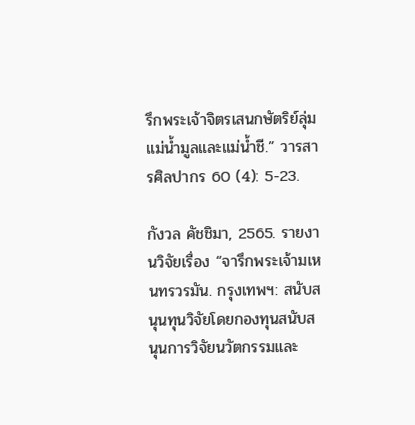รึกพระเจ้าจิตรเสนกษัตริย์ลุ่มแม่น้ำมูลและแม่น้ำชี.” วารสารศิลปากร 60 (4): 5-23.

กังวล คัชชิมา, 2565. รายงานวิจัยเรื่อง “จารึกพระเจ้ามเหนทรวรมัน. กรุงเทพฯ: สนับสนุนทุนวิจัยโดยกองทุนสนับสนุนการวิจัยนวัตกรรมและ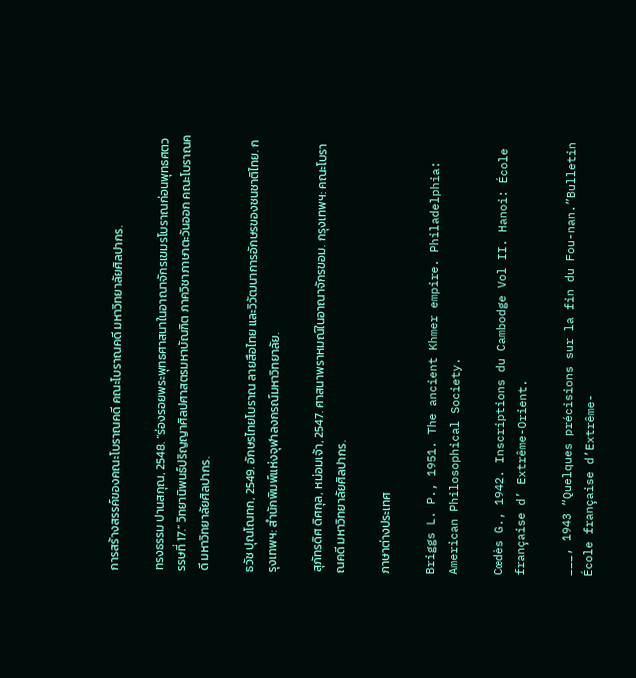การสร้างสรรค์ของคณะโบราณคดี คณะโบราณคดี มหาวิทยาลัยศิลปากร.

ทรงธรรม ปานสกุณ, 2548. “ร่องรอยพระพุทธศาสนาในอาณาจักรเขมรโบราณก่อนพุทธศตวรรษที่ 17.” วิทยานิพนธ์ปริญญาศิลปศาสตรมหาบัณฑิต ภาควิชาภาษาตะวันออก คณะโบราณคดี มหาวิทยาลัยศิลปากร.

ธวัช ปุณโณทก, 2549. อักษรไทยโบราณ ลายสือไทย และวิวัฒนาการอักษรของชนชาติไทย. กรุงเทพฯ: สำนักพิมพ์แห่งจุฬาลงกรณ์มหาวิทยาลัย.

สุภัทรดิศ ดิศกุล, หม่อมเจ้า, 2547. ศาสนาพราหมณ์ในอาณาจักรขอม. กรุงเทพฯ: คณะโบราณคดี มหาวิทยาลัยศิลปากร.

ภาษาต่างประเทศ

Briggs L. P., 1951. The ancient Khmer empire. Philadelphia: American Philosophical Society.

Cœdès G., 1942. Inscriptions du Cambodge Vol II. Hanoi: École française d’ Extrême-Orient.

___, 1943 “Quelques précisions sur la fin du Fou-nan.”Bulletin École française d’Extrême-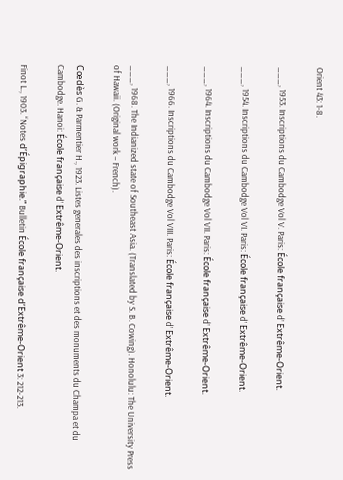Orient 43: 1-8.

___, 1953. Inscriptions du Cambodge Vol V. Paris: École française d’ Extrême-Orient.

___, 1954. Inscriptions du Cambodge Vol VI. Paris: École française d’ Extrême-Orient.

___, 1964. Inscriptions du Cambodge Vol VII. Paris: École française d’ Extrême-Orient.

___, 1966. Inscriptions du Cambodge Vol VIII. Paris: École française d’ Extrême-Orient.

___, 1968. The Indianized state of Southeast Asia. (Translated by S. B. Cowing). Honolulu: The University Press of Hawaii. (Original work – French).

Cœdès G. & Parmentier H., 1923. Listes generales des inscriptions et des monuments du Champa et du Cambodge. Hanoi: École française d’ Extrême-Orient.

Finot L., 1903. “Notes d’Épigraphie.” Bulletin École française d’Extrême-Orient 3: 212-213.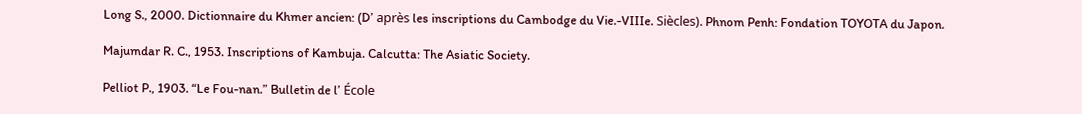Long S., 2000. Dictionnaire du Khmer ancien: (D’ après les inscriptions du Cambodge du Vie.-VIIIe. Siècles). Phnom Penh: Fondation TOYOTA du Japon.

Majumdar R. C., 1953. Inscriptions of Kambuja. Calcutta: The Asiatic Society.

Pelliot P., 1903. “Le Fou-nan.” Bulletin de l’ École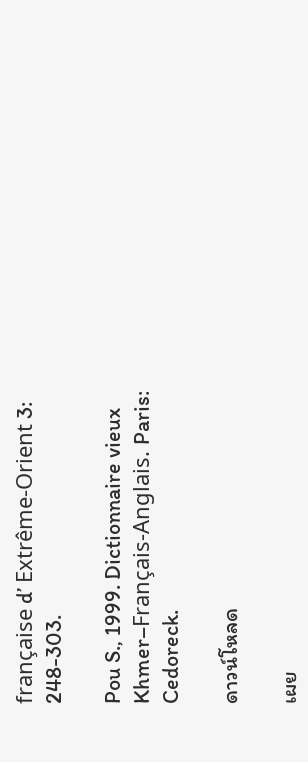française d’ Extrême-Orient 3: 248-303.

Pou S., 1999. Dictionnaire vieux Khmer–Français-Anglais. Paris: Cedoreck.

ดาวน์โหลด

เผย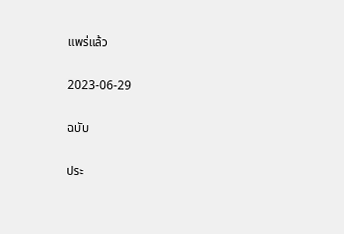แพร่แล้ว

2023-06-29

ฉบับ

ประ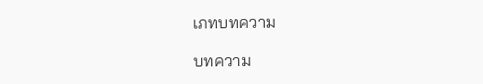เภทบทความ

บทความ